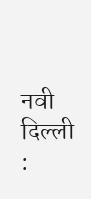नवी दिल्ली :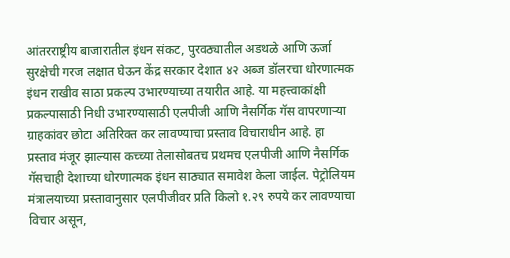आंतरराष्ट्रीय बाजारातील इंधन संकट, पुरवठ्यातील अडथळे आणि ऊर्जा सुरक्षेची गरज लक्षात घेऊन केंद्र सरकार देशात ४२ अब्ज डॉलरचा धोरणात्मक इंधन राखीव साठा प्रकल्प उभारण्याच्या तयारीत आहे. या महत्त्वाकांक्षी प्रकल्पासाठी निधी उभारण्यासाठी एलपीजी आणि नैसर्गिक गॅस वापरणाऱ्या ग्राहकांवर छोटा अतिरिक्त कर लावण्याचा प्रस्ताव विचाराधीन आहे. हा प्रस्ताव मंजूर झाल्यास कच्च्या तेलासोबतच प्रथमच एलपीजी आणि नैसर्गिक गॅसचाही देशाच्या धोरणात्मक इंधन साठ्यात समावेश केला जाईल. पेट्रोलियम मंत्रालयाच्या प्रस्तावानुसार एलपीजीवर प्रति किलो १.२९ रुपये कर लावण्याचा विचार असून,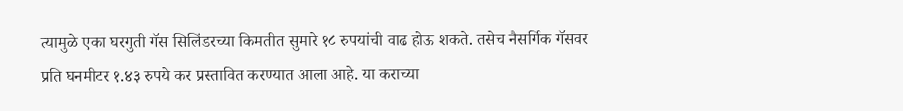त्यामुळे एका घरगुती गॅस सिलिंडरच्या किमतीत सुमारे १८ रुपयांची वाढ होऊ शकते. तसेच नैसर्गिक गॅसवर प्रति घनमीटर १.४३ रुपये कर प्रस्तावित करण्यात आला आहे. या कराच्या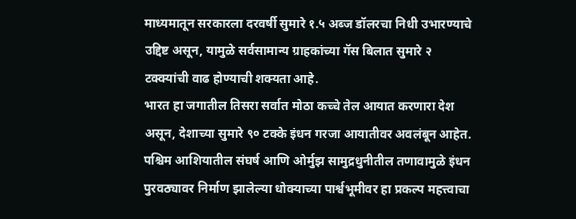माध्यमातून सरकारला दरवर्षी सुमारे १.५ अब्ज डॉलरचा निधी उभारण्याचे उद्दिष्ट असून, यामुळे सर्वसामान्य ग्राहकांच्या गॅस बिलात सुमारे २ टक्क्यांची वाढ होण्याची शक्यता आहे.
भारत हा जगातील तिसरा सर्वात मोठा कच्चे तेल आयात करणारा देश असून, देशाच्या सुमारे ९० टक्के इंधन गरजा आयातीवर अवलंबून आहेत. पश्चिम आशियातील संघर्ष आणि ओर्मुझ सामुद्रधुनीतील तणावामुळे इंधन पुरवठ्यावर निर्माण झालेल्या धोक्याच्या पार्श्वभूमीवर हा प्रकल्प महत्त्वाचा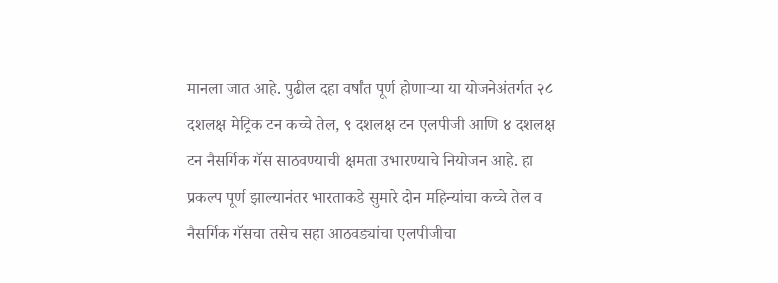मानला जात आहे. पुढील दहा वर्षांत पूर्ण होणाऱ्या या योजनेअंतर्गत २८ दशलक्ष मेट्रिक टन कच्चे तेल, ९ दशलक्ष टन एलपीजी आणि ४ दशलक्ष टन नैसर्गिक गॅस साठवण्याची क्षमता उभारण्याचे नियोजन आहे. हा प्रकल्प पूर्ण झाल्यानंतर भारताकडे सुमारे दोन महिन्यांचा कच्चे तेल व नैसर्गिक गॅसचा तसेच सहा आठवड्यांचा एलपीजीचा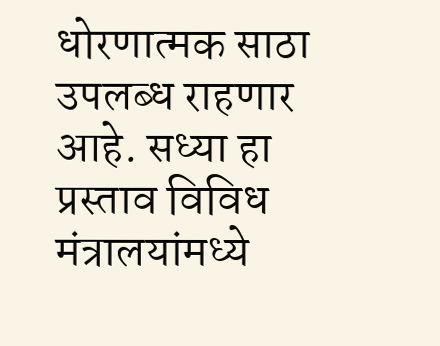धोरणात्मक साठा उपलब्ध राहणार आहे. सध्या हा प्रस्ताव विविध मंत्रालयांमध्ये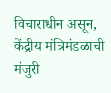विचाराधीन असून, केंद्रीय मंत्रिमंडळाची मंजुरी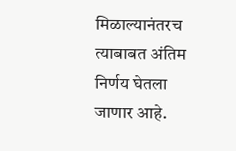मिळाल्यानंतरच त्याबाबत अंतिम निर्णय घेतला जाणार आहे.